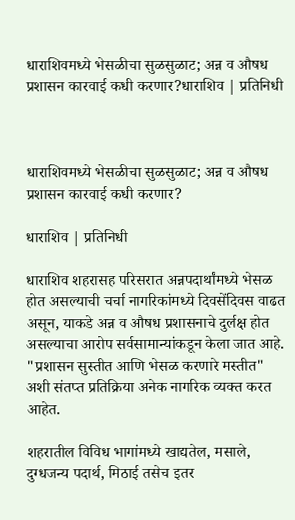धाराशिवमध्ये भेसळीचा सुळसुळाट; अन्न व औषध प्रशासन कारवाई कधी करणार?धाराशिव | प्रतिनिधी



धाराशिवमध्ये भेसळीचा सुळसुळाट; अन्न व औषध प्रशासन कारवाई कधी करणार?

धाराशिव | प्रतिनिधी

धाराशिव शहरासह परिसरात अन्नपदार्थांमध्ये भेसळ होत असल्याची चर्चा नागरिकांमध्ये दिवसेंदिवस वाढत असून, याकडे अन्न व औषध प्रशासनाचे दुर्लक्ष होत असल्याचा आरोप सर्वसामान्यांकडून केला जात आहे. "प्रशासन सुस्तीत आणि भेसळ करणारे मस्तीत" अशी संतप्त प्रतिक्रिया अनेक नागरिक व्यक्त करत आहेत.

शहरातील विविध भागांमध्ये खाद्यतेल, मसाले, दुग्धजन्य पदार्थ, मिठाई तसेच इतर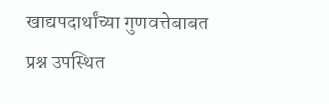खाद्यपदार्थांच्या गुणवत्तेबाबत प्रश्न उपस्थित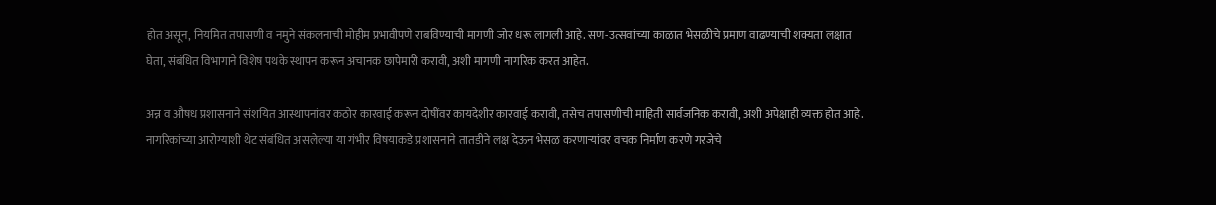होत असून, नियमित तपासणी व नमुने संकलनाची मोहीम प्रभावीपणे राबविण्याची मागणी जोर धरू लागली आहे. सण-उत्सवांच्या काळात भेसळीचे प्रमाण वाढण्याची शक्यता लक्षात घेता, संबंधित विभागाने विशेष पथके स्थापन करून अचानक छापेमारी करावी, अशी मागणी नागरिक करत आहेत.

अन्न व औषध प्रशासनाने संशयित आस्थापनांवर कठोर कारवाई करून दोषींवर कायदेशीर कारवाई करावी, तसेच तपासणीची माहिती सार्वजनिक करावी, अशी अपेक्षाही व्यक्त होत आहे. नागरिकांच्या आरोग्याशी थेट संबंधित असलेल्या या गंभीर विषयाकडे प्रशासनाने तातडीने लक्ष देऊन भेसळ करणाऱ्यांवर वचक निर्माण करणे गरजेचे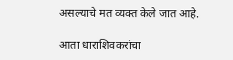असल्याचे मत व्यक्त केले जात आहे.

आता धाराशिवकरांचा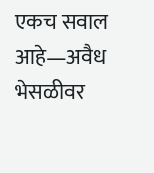एकच सवाल आहे—अवैध भेसळीवर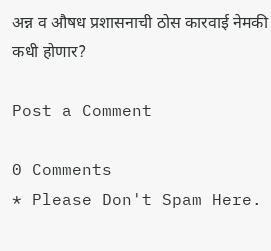अन्न व औषध प्रशासनाची ठोस कारवाई नेमकी कधी होणार?

Post a Comment

0 Comments
* Please Don't Spam Here.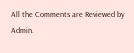All the Comments are Reviewed by Admin.